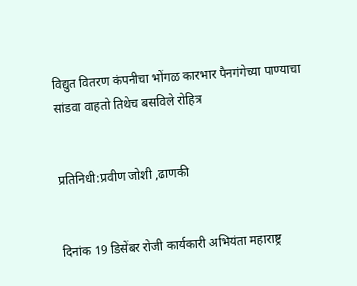विद्युत वितरण कंपनीचा भोंगळ कारभार पैनगंगेच्या पाण्याचा सांडवा वाहतो तिथेच बसविले रोहित्र


प्रतिनिधी:प्रवीण जोशी ,ढाणकी


दिनांक 19 डिसेंबर रोजी कार्यकारी अभियंता महाराष्ट्र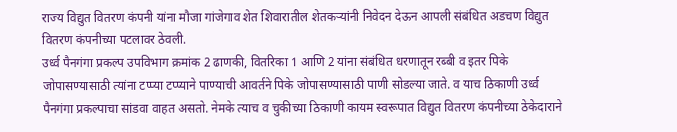राज्य विद्युत वितरण कंपनी यांना मौजा गांजेगाव शेत शिवारातील शेतकऱ्यांनी निवेदन देऊन आपली संबंधित अडचण विद्युत वितरण कंपनीच्या पटलावर ठेवली.
उर्ध्व पैनगंगा प्रकल्प उपविभाग क्रमांक 2 ढाणकी, वितरिका 1 आणि 2 यांना संबंधित धरणातून रब्बी व इतर पिके जोपासण्यासाठी त्यांना टप्प्या टप्प्याने पाण्याची आवर्तने पिके जोपासण्यासाठी पाणी सोडल्या जाते. व याच ठिकाणी उर्ध्व पैनगंगा प्रकल्पाचा सांडवा वाहत असतो. नेमके त्याच व चुकीच्या ठिकाणी कायम स्वरूपात विद्युत वितरण कंपनीच्या ठेकेदाराने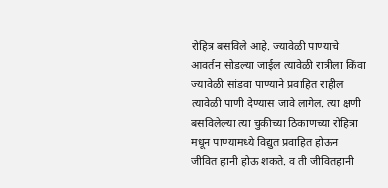रोहित्र बसविले आहे. ज्यावेळी पाण्याचे आवर्तन सोडल्या जाईल त्यावेळी रात्रीला किंवा ज्यावेळी सांडवा पाण्याने प्रवाहित राहील त्यावेळी पाणी देण्यास जावे लागेल. त्या क्षणी बसविलेल्या त्या चुकीच्या ठिकाणच्या रोहित्रा मधून पाण्यामध्ये विद्युत प्रवाहित होऊन जीवित हानी होऊ शकते. व ती जीवितहानी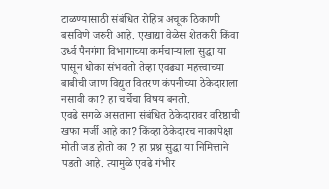टाळण्यासाठी संबंधित रोहित्र अचूक ठिकाणी बसविणे जरुरी आहे. एखाद्या वेळेस शेतकरी किंवा उर्ध्व पैनगंगा विभागाच्या कर्मचाऱ्याला सुद्धा या पासून धोका संभवतो तेव्हा एवढ्या महत्त्वाच्या बाबीची जाण विद्युत वितरण कंपनीच्या ठेकेदाराला नसावी का? हा चर्चेचा विषय बनतो.
एवढे सगळे असताना संबंधित ठेकेदारावर वरिष्ठाची खफा मर्जी आहे का? किंव्हा ठेकेदारच नाकापेक्षा मोती जड होतो का ? हा प्रश्न सुद्धा या निमित्ताने पडतो आहे. त्यामुळे एवढे गंभीर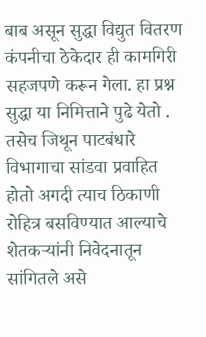बाब असून सुद्धा विद्युत वितरण कंपनीचा ठेकेदार ही कामगिरी सहजपणे करून गेला. हा प्रश्न सुद्धा या निमित्ताने पुढे येतो . तसेच जिथून पाटबंधारे विभागाचा सांडवा प्रवाहित होतो अगदी त्याच ठिकाणी रोहित्र बसविण्यात आल्याचे शेतकऱ्यांनी निवेदनातून सांगितले असे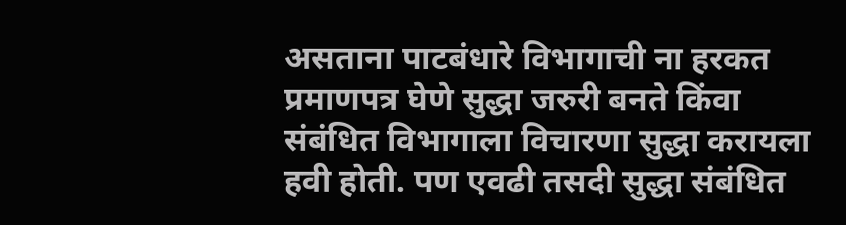असताना पाटबंधारे विभागाची ना हरकत प्रमाणपत्र घेणे सुद्धा जरुरी बनते किंवा संबंधित विभागाला विचारणा सुद्धा करायला हवी होती. पण एवढी तसदी सुद्धा संबंधित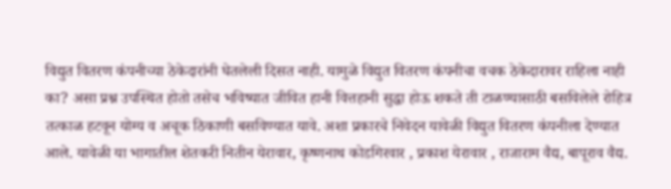विद्युत वितरण कंपनीच्या ठेकेदारांनी घेतलेली दिसत नाही. यामुळे विद्युत वितरण कंपनीचा वचक ठेकेदारावर राहिला नाही का? असा प्रश्न उपस्थित होतो तसेच भविष्यात जीवित हानी वित्तहानी सुद्धा होऊ शकते ती टाळण्यासाठी बसविलेले रोहित्र तत्काळ हटवून योग्य व अचूक ठिकाणी बसविण्यात यावे. अशा प्रकारचे निवेदन यावेळी विद्युत वितरण कंपनीला देण्यात आले. यावेळी या भागातील शेतकरी नितीन येरावार, कृष्णनाथ कोडगिरवार , प्रकाश येरावार , राजाराम वैद्य, बापूराव वैद्य.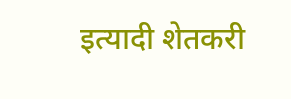इत्यादी शेतकरी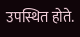उपस्थित होते.